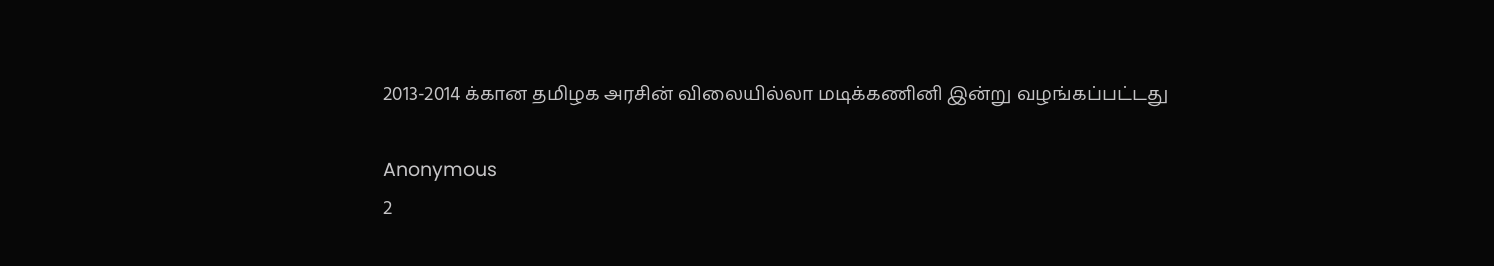2013-2014 க்கான தமிழக அரசின் விலையில்லா மடிக்கணினி இன்று வழங்கப்பட்டது

Anonymous
2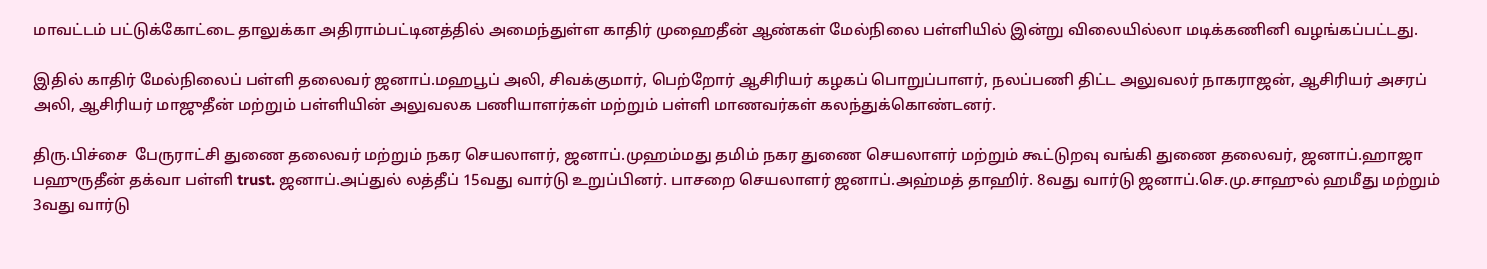மாவட்டம் பட்டுக்கோட்டை தாலுக்கா அதிராம்பட்டினத்தில் அமைந்துள்ள காதிர் முஹைதீன் ஆண்கள் மேல்நிலை பள்ளியில் இன்று விலையில்லா மடிக்கணினி வழங்கப்பட்டது.

இதில் காதிர் மேல்நிலைப் பள்ளி தலைவர் ஜனாப்.மஹபூப் அலி, சிவக்குமார், பெற்றோர் ஆசிரியர் கழகப் பொறுப்பாளர், நலப்பணி திட்ட அலுவலர் நாகராஜன், ஆசிரியர் அசரப் அலி, ஆசிரியர் மாஜுதீன் மற்றும் பள்ளியின் அலுவலக பணியாளர்கள் மற்றும் பள்ளி மாணவர்கள் கலந்துக்கொண்டனர்.

திரு.பிச்சை  பேருராட்சி துணை தலைவர் மற்றும் நகர செயலாளர், ஜனாப்.முஹம்மது தமிம் நகர துணை செயலாளர் மற்றும் கூட்டுறவு வங்கி துணை தலைவர், ஜனாப்.ஹாஜா பஹுருதீன் தக்வா பள்ளி trust. ஜனாப்.அப்துல் லத்தீப் 15வது வார்டு உறுப்பினர். பாசறை செயலாளர் ஜனாப்.அஹ்மத் தாஹிர். 8வது வார்டு ஜனாப்.செ.மு.சாஹுல் ஹமீது மற்றும் 3வது வார்டு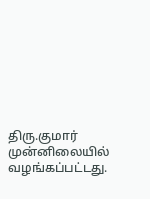திரு.குமார் முன்னிலையில் வழங்கப்பட்டது.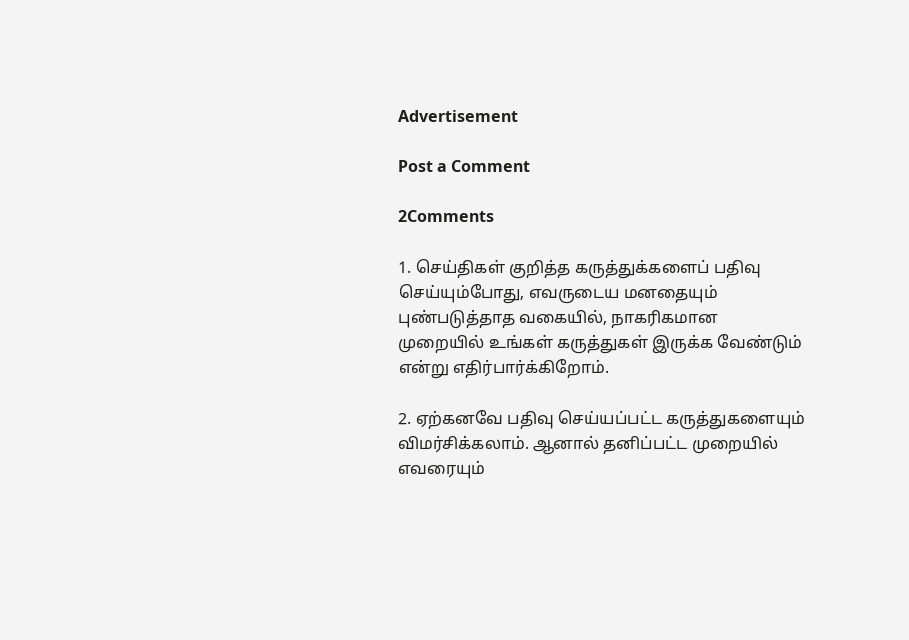Advertisement

Post a Comment

2Comments

1. செய்திகள் குறித்த கருத்துக்களைப் பதிவு செய்யும்போது, எவருடைய மனதையும் புண்படுத்தாத வகையில், நாகரிகமான முறையில் உங்கள் கருத்துகள் இருக்க வேண்டும் என்று எதிர்பார்க்கிறோம்.

2. ஏற்கனவே பதிவு செய்யப்பட்ட கருத்துகளையும் விமர்சிக்கலாம். ஆனால் தனிப்பட்ட முறையில் எவரையும்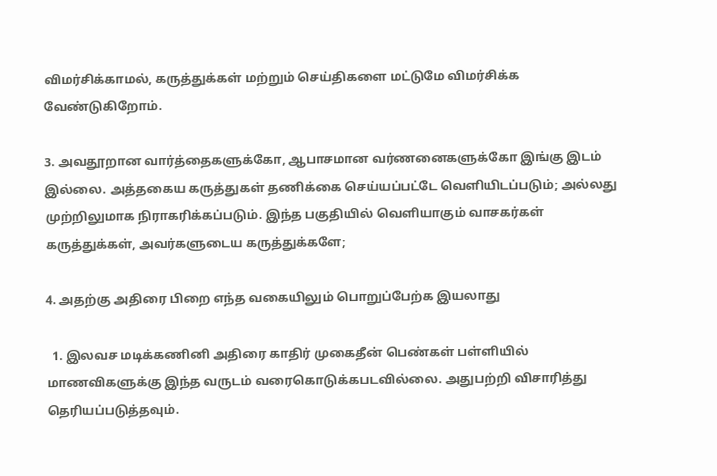விமர்சிக்காமல், கருத்துக்கள் மற்றும் செய்திகளை மட்டுமே விமர்சிக்க வேண்டுகிறோம்.

3. அவதூறான வார்த்தைகளுக்கோ, ஆபாசமான வர்ணனைகளுக்கோ இங்கு இடம் இல்லை. அத்தகைய கருத்துகள் தணிக்கை செய்யப்பட்டே வெளியிடப்படும்; அல்லது முற்றிலுமாக நிராகரிக்கப்படும். இந்த பகுதியில் வெளியாகும் வாசகர்கள் கருத்துக்கள், அவர்களுடைய கருத்துக்களே;

4. அதற்கு அதிரை பிறை எந்த வகையிலும் பொறுப்பேற்க இயலாது

  1. இலவச மடிக்கணினி அதிரை காதிர் முகைதீன் பெண்கள் பள்ளியில் மாணவிகளுக்கு இந்த வருடம் வரைகொடுக்கபடவில்லை. அதுபற்றி விசாரித்து தெரியப்படுத்தவும்.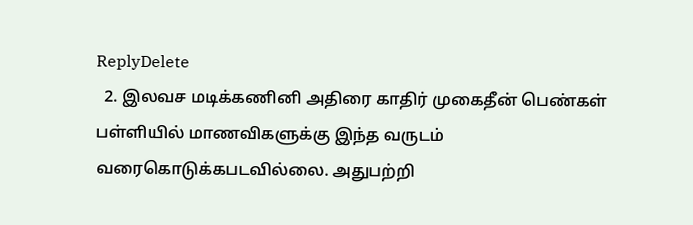ReplyDelete
  2. இலவச மடிக்கணினி அதிரை காதிர் முகைதீன் பெண்கள் பள்ளியில் மாணவிகளுக்கு இந்த வருடம் வரைகொடுக்கபடவில்லை. அதுபற்றி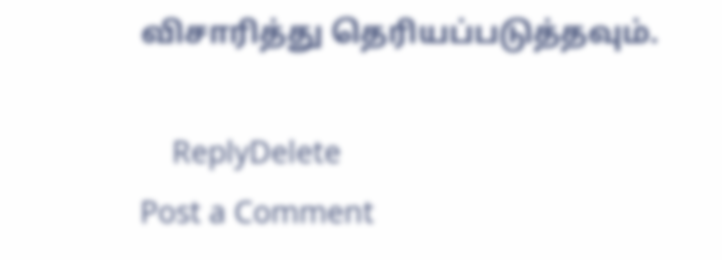விசாரித்து தெரியப்படுத்தவும்.

    ReplyDelete
Post a Comment